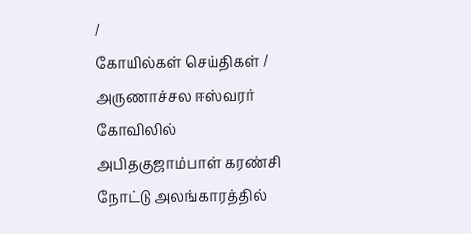/
கோயில்கள் செய்திகள் / அருணாச்சல ஈஸ்வரர் கோவிலில் அபிதகுஜாம்பாள் கரண்சி நோட்டு அலங்காரத்தில்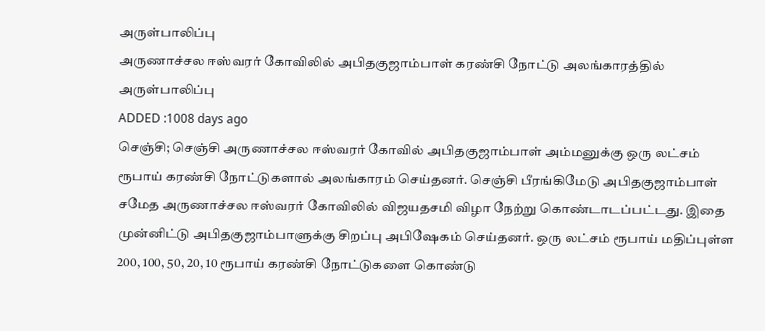அருள்பாலிப்பு
அருணாச்சல ஈஸ்வரர் கோவிலில் அபிதகுஜாம்பாள் கரண்சி நோட்டு அலங்காரத்தில் அருள்பாலிப்பு
ADDED :1008 days ago
செஞ்சி; செஞ்சி அருணாச்சல ஈஸ்வரர் கோவில் அபிதகுஜாம்பாள் அம்மனுக்கு ஒரு லட்சம் ரூபாய் கரண்சி நோட்டுகளால் அலங்காரம் செய்தனர். செஞ்சி பீரங்கிமேடு அபிதகுஜாம்பாள் சமேத அருணாச்சல ஈஸ்வரர் கோவிலில் விஜயதசமி விழா நேற்று கொண்டாடப்பட்டது. இதை முன்னிட்டு அபிதகுஜாம்பாளுக்கு சிறப்பு அபிஷேகம் செய்தனர். ஒரு லட்சம் ரூபாய் மதிப்புள்ள 200, 100, 50, 20, 10 ரூபாய் கரண்சி நோட்டுகளை கொண்டு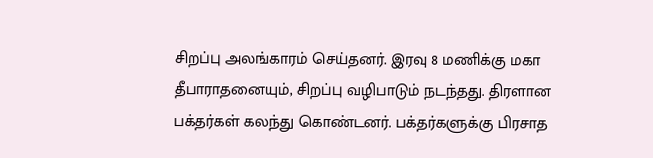சிறப்பு அலங்காரம் செய்தனர். இரவு 8 மணிக்கு மகா தீபாராதனையும், சிறப்பு வழிபாடும் நடந்தது. திரளான பக்தர்கள் கலந்து கொண்டனர். பக்தர்களுக்கு பிரசாத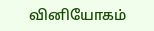வினியோகம்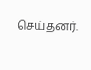செய்தனர்.